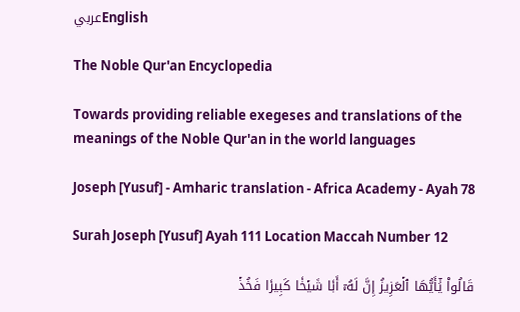عربيEnglish

The Noble Qur'an Encyclopedia

Towards providing reliable exegeses and translations of the meanings of the Noble Qur'an in the world languages

Joseph [Yusuf] - Amharic translation - Africa Academy - Ayah 78

Surah Joseph [Yusuf] Ayah 111 Location Maccah Number 12

قَالُواْ يَٰٓأَيُّهَا ٱلۡعَزِيزُ إِنَّ لَهُۥٓ أَبٗا شَيۡخٗا كَبِيرٗا فَخُذۡ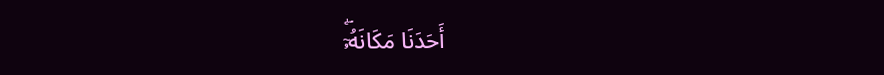أَحَدَنَا مَكَانَهُۥٓۖ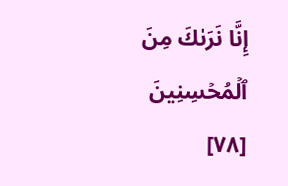إِنَّا نَرَىٰكَ مِنَ ٱلۡمُحۡسِنِينَ [٧٨]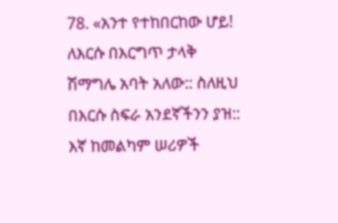78. «አንተ የተከበርከው ሆይ! ለእርሱ በእርግጥ ታላቅ ሽማግሌ አባት አለው:: ስለዚህ በእርሱ ስፍራ አንደኛችንን ያዝ:: እኛ ከመልካም ሠሪዎች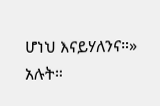ሆነህ እናይሃለንና።» አሉት።